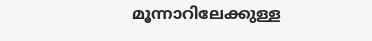മൂന്നാറിലേക്കുള്ള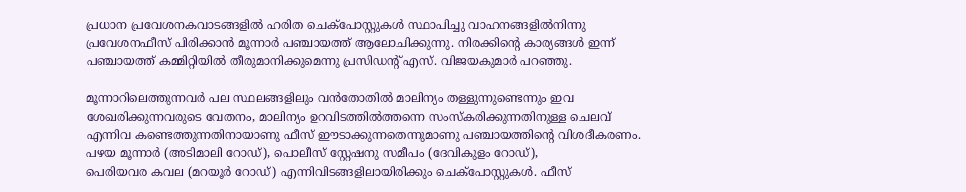പ്രധാന പ്രവേശനകവാടങ്ങളിൽ ഹരിത ചെക്പോസ്റ്റുകൾ സ്ഥാപിച്ചു വാഹനങ്ങളിൽനിന്നു പ്രവേശനഫീസ് പിരിക്കാൻ മൂന്നാർ പഞ്ചായത്ത് ആലോചിക്കുന്നു. നിരക്കിന്റെ കാര്യങ്ങൾ ഇന്ന് പഞ്ചായത്ത് കമ്മിറ്റിയിൽ തീരുമാനിക്കുമെന്നു പ്രസിഡന്റ് എസ്. വിജയകുമാർ പറഞ്ഞു.

മൂന്നാറിലെത്തുന്നവർ പല സ്ഥലങ്ങളിലും വൻതോതിൽ മാലിന്യം തള്ളുന്നുണ്ടെന്നും ഇവ ശേഖരിക്കുന്നവരുടെ വേതനം, മാലിന്യം ഉറവിടത്തിൽത്തന്നെ സംസ്കരിക്കുന്നതിനുള്ള ചെലവ് എന്നിവ കണ്ടെത്തുന്നതിനായാണു ഫീസ് ഈടാക്കുന്നതെന്നുമാണു പഞ്ചായത്തിന്റെ വിശദീകരണം. പഴയ മൂന്നാർ (അടിമാലി റോഡ്), പൊലീസ് സ്റ്റേഷനു സമീപം (ദേവികുളം റോഡ്),
പെരിയവര കവല (മറയൂർ റോഡ്) എന്നിവിടങ്ങളിലായിരിക്കും ചെക്പോസ്റ്റുകൾ. ഫീസ്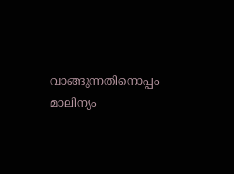വാങ്ങുന്നതിനൊപ്പം മാലിന്യം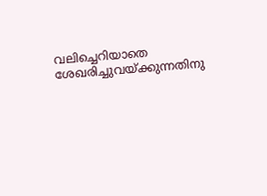വലിച്ചെറിയാതെ ശേഖരിച്ചുവയ്ക്കുന്നതിനു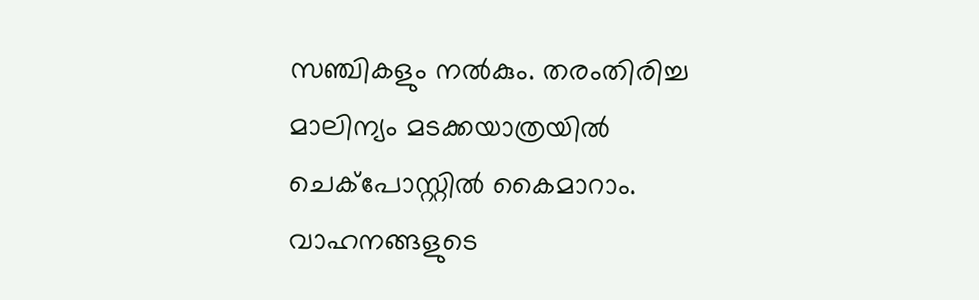സഞ്ചികളും നൽകും. തരംതിരിച്ച മാലിന്യം മടക്കയാത്രയിൽ ചെക്പോസ്റ്റിൽ കൈമാറാം. വാഹനങ്ങളുടെ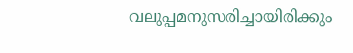വലുപ്പമനുസരിച്ചായിരിക്കും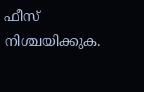ഫീസ് നിശ്ചയിക്കുക.